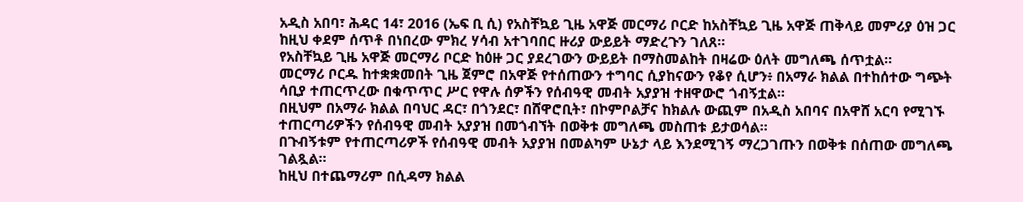አዲስ አበባ፣ ሕዳር 14፣ 2016 (ኤፍ ቢ ሲ) የአስቸኳይ ጊዜ አዋጅ መርማሪ ቦርድ ከአስቸኳይ ጊዜ አዋጅ ጠቅላይ መምሪያ ዕዝ ጋር ከዚህ ቀደም ሰጥቶ በነበረው ምክረ ሃሳብ አተገባበር ዙሪያ ውይይት ማድረጉን ገለጸ።
የአስቸኳይ ጊዜ አዋጅ መርማሪ ቦርድ ከዕዙ ጋር ያደረገውን ውይይት በማስመልከት በዛሬው ዕለት መግለጫ ሰጥቷል።
መርማሪ ቦርዱ ከተቋቋመበት ጊዜ ጀምሮ በአዋጅ የተሰጠውን ተግባር ሲያከናውን የቆየ ሲሆን፥ በአማራ ክልል በተከሰተው ግጭት ሳቢያ ተጠርጥረው በቁጥጥር ሥር የዋሉ ሰዎችን የሰብዓዊ መብት አያያዝ ተዘዋውሮ ጎብኝቷል።
በዚህም በአማራ ክልል በባህር ዳር፣ በጎንደር፣ በሸዋሮቢት፣ በኮምቦልቻና ከክልሉ ውጪም በአዲስ አበባና በአዋሸ አርባ የሚገኙ ተጠርጣሪዎችን የሰብዓዊ መብት አያያዝ በመጎብኘት በወቅቱ መግለጫ መስጠቱ ይታወሳል።
በጉብኝቱም የተጠርጣሪዎች የሰብዓዊ መብት አያያዝ በመልካም ሁኔታ ላይ እንደሚገኝ ማረጋገጡን በወቅቱ በሰጠው መግለጫ ገልጿል።
ከዚህ በተጨማሪም በሲዳማ ክልል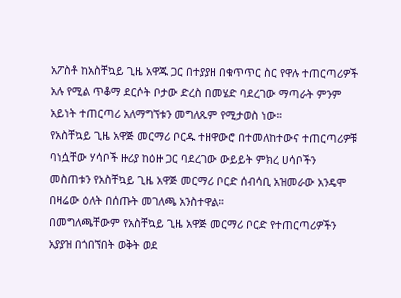አፖስቶ ከአስቸኳይ ጊዜ አዋጁ ጋር በተያያዘ በቁጥጥር ስር የዋሉ ተጠርጣሪዎች አሉ የሚል ጥቆማ ደርሶት ቦታው ድረስ በመሄድ ባደረገው ማጣራት ምንም አይነት ተጠርጣሪ አለማግኘቱን መግለጹም የሚታወስ ነው።
የአስቸኳይ ጊዜ አዋጅ መርማሪ ቦርዱ ተዘዋውሮ በተመለከተውና ተጠርጣሪዎቹ ባነሷቸው ሃሳቦች ዙሪያ ከዕዙ ጋር ባደረገው ውይይት ምክረ ሀሳቦችን መስጠቱን የአስቸኳይ ጊዜ አዋጅ መርማሪ ቦርድ ሰብሳቢ አዝመራው አንዴሞ በዛሬው ዕለት በሰጡት መገለጫ አንስተዋል።
በመግለጫቸውም የአስቸኳይ ጊዜ አዋጅ መርማሪ ቦርድ የተጠርጣሪዎችን አያያዝ በጎበኘበት ወቅት ወደ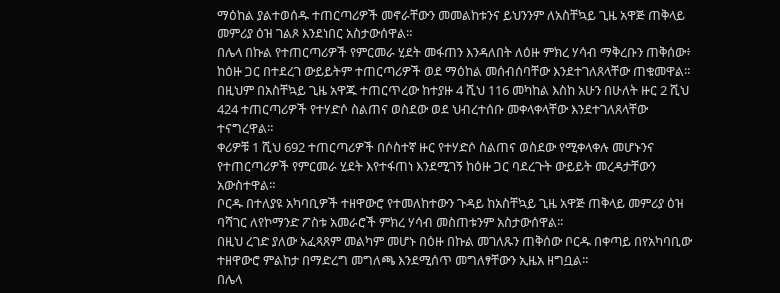ማዕከል ያልተወሰዱ ተጠርጣሪዎች መኖራቸውን መመልከቱንና ይህንንም ለአስቸኳይ ጊዜ አዋጅ ጠቅላይ መምሪያ ዕዝ ገልጾ እንደነበር አስታውሰዋል።
በሌላ በኩል የተጠርጣሪዎች የምርመራ ሂደት መፋጠን እንዳለበት ለዕዙ ምክረ ሃሳብ ማቅረቡን ጠቅሰው፥ ከዕዙ ጋር በተደረገ ውይይትም ተጠርጣሪዎች ወደ ማዕከል መሰብሰባቸው እንደተገለጸላቸው ጠቁመዋል፡፡
በዚህም በአስቸኳይ ጊዜ አዋጁ ተጠርጥረው ከተያዙ 4 ሺህ 116 መካከል እስከ አሁን በሁለት ዙር 2 ሺህ 424 ተጠርጣሪዎች የተሃድሶ ስልጠና ወስደው ወደ ህብረተሰቡ መቀላቀላቸው እንደተገለጸላቸው ተናግረዋል።
ቀሪዎቹ 1 ሺህ 692 ተጠርጣሪዎች በሶስተኛ ዙር የተሃድሶ ስልጠና ወስደው የሚቀላቀሉ መሆኑንና የተጠርጣሪዎች የምርመራ ሂደት እየተፋጠነ እንደሚገኝ ከዕዙ ጋር ባደረጉት ውይይት መረዳታቸውን አውስተዋል።
ቦርዱ በተለያዩ አካባቢዎች ተዘዋውሮ የተመለከተውን ጉዳይ ከአስቸኳይ ጊዜ አዋጅ ጠቅላይ መምሪያ ዕዝ ባሻገር ለየኮማንድ ፖስቱ አመራሮች ምክረ ሃሳብ መስጠቱንም አስታውሰዋል፡፡
በዚህ ረገድ ያለው አፈጻጸም መልካም መሆኑ በዕዙ በኩል መገለጹን ጠቅሰው ቦርዱ በቀጣይ በየአካባቢው ተዘዋውሮ ምልከታ በማድረግ መግለጫ እንደሚሰጥ መግለፃቸውን ኢዜአ ዘግቧል።
በሌላ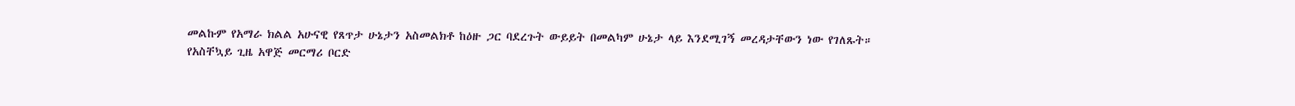መልኩም የአማራ ክልል አሁናዊ የጸጥታ ሁኔታን አስመልክቶ ከዕዙ ጋር ባደረጉት ውይይት በመልካም ሁኔታ ላይ እንደሚገኝ መረዳታቸውን ነው የገለጹት።
የአስቸኳይ ጊዜ አዋጅ መርማሪ ቦርድ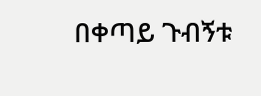በቀጣይ ጉብኝቱ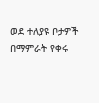ወደ ተለያዩ ቦታዎች በማምራት የቀሩ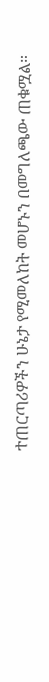ተጠርጣሪዎችን ሁኔታ የሚመለከት መሆኑን በመግለጫው ጠቁሟል።